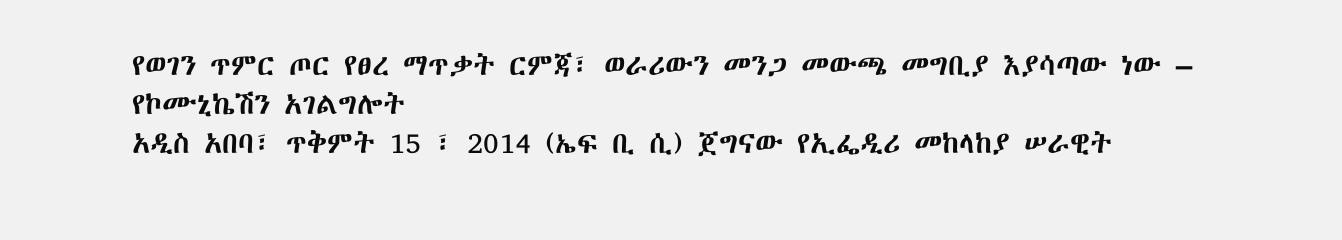የወገን ጥምር ጦር የፀረ ማጥቃት ርምጃ፣ ወራሪውን መንጋ መውጫ መግቢያ እያሳጣው ነው – የኮሙኒኬሽን አገልግሎት
አዲስ አበባ፣ ጥቅምት 15 ፣ 2014 (ኤፍ ቢ ሲ) ጀግናው የኢፌዲሪ መከላከያ ሠራዊት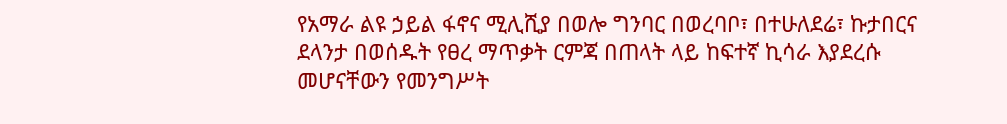የአማራ ልዩ ኃይል ፋኖና ሚሊሺያ በወሎ ግንባር በወረባቦ፣ በተሁለደሬ፣ ኩታበርና ደላንታ በወሰዱት የፀረ ማጥቃት ርምጃ በጠላት ላይ ከፍተኛ ኪሳራ እያደረሱ መሆናቸውን የመንግሥት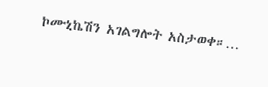ኮሙኒኬሽን አገልግሎት አስታወቀ።…